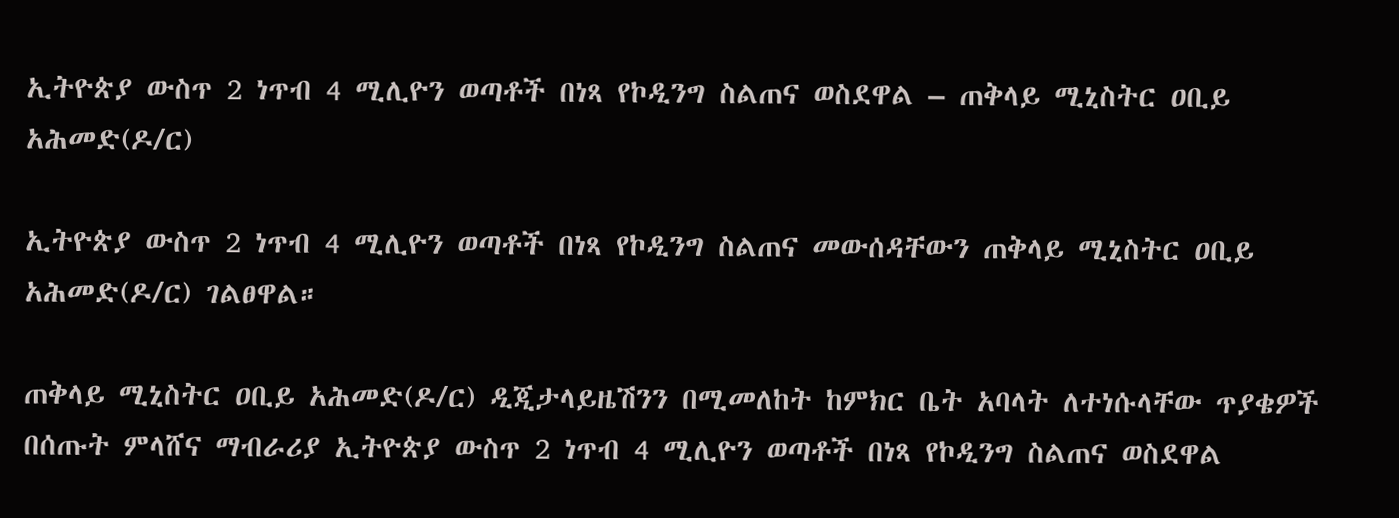ኢትዮጵያ ውስጥ 2 ነጥብ 4 ሚሊዮን ወጣቶች በነጻ የኮዲንግ ስልጠና ወስደዋል – ጠቅላይ ሚኒስትር ዐቢይ አሕመድ(ዶ/ር)

ኢትዮጵያ ውስጥ 2 ነጥብ 4 ሚሊዮን ወጣቶች በነጻ የኮዲንግ ስልጠና መውሰዳቸውን ጠቅላይ ሚኒስትር ዐቢይ አሕመድ(ዶ/ር) ገልፀዋል።

ጠቅላይ ሚኒስትር ዐቢይ አሕመድ(ዶ/ር) ዲጂታላይዜሽንን በሚመለከት ከምክር ቤት አባላት ለተነሱላቸው ጥያቄዎች በሰጡት ምላሸና ማብራሪያ ኢትዮጵያ ውስጥ 2 ነጥብ 4 ሚሊዮን ወጣቶች በነጻ የኮዲንግ ስልጠና ወስደዋል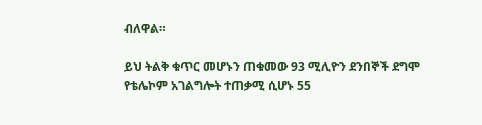ብለዋል።

ይህ ትልቅ ቁጥር መሆኑን ጠቁመው 93 ሚሊዮን ደንበኞች ደግሞ የቴሌኮም አገልግሎት ተጠቃሚ ሲሆኑ 55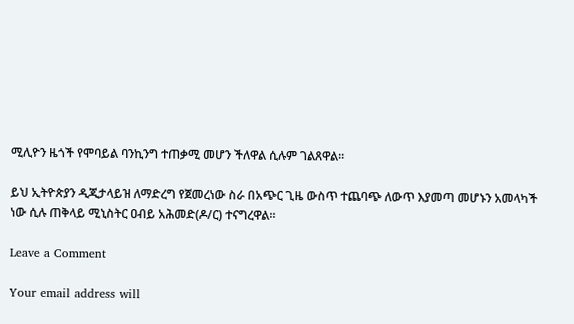ሚሊዮን ዜጎች የሞባይል ባንኪንግ ተጠቃሚ መሆን ችለዋል ሲሉም ገልጸዋል።

ይህ ኢትዮጵያን ዲጂታላይዝ ለማድረግ የጀመረነው ስራ በአጭር ጊዜ ውስጥ ተጨባጭ ለውጥ እያመጣ መሆኑን አመላካች ነው ሲሉ ጠቅላይ ሚኒስትር ዐብይ አሕመድ(ዶ/ር) ተናግረዋል።

Leave a Comment

Your email address will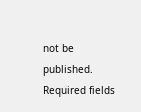not be published. Required fields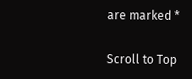are marked *

Scroll to Top